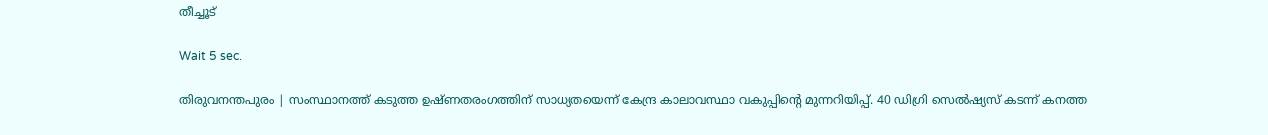തീച്ചൂട്

Wait 5 sec.

തിരുവനന്തപുരം | സംസ്ഥാനത്ത് കടുത്ത ഉഷ്ണതരംഗത്തിന് സാധ്യതയെന്ന് കേന്ദ്ര കാലാവസ്ഥാ വകുപ്പിന്റെ മുന്നറിയിപ്പ്. 40 ഡിഗ്രി സെല്‍ഷ്യസ് കടന്ന് കനത്ത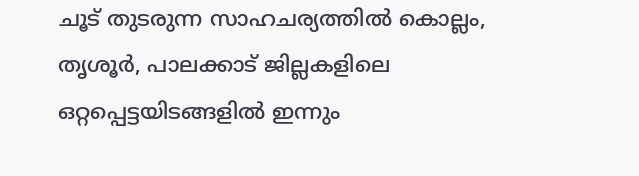ചൂട് തുടരുന്ന സാഹചര്യത്തില്‍ കൊല്ലം, തൃശൂര്‍, പാലക്കാട് ജില്ലകളിലെ ഒറ്റപ്പെട്ടയിടങ്ങളില്‍ ഇന്നും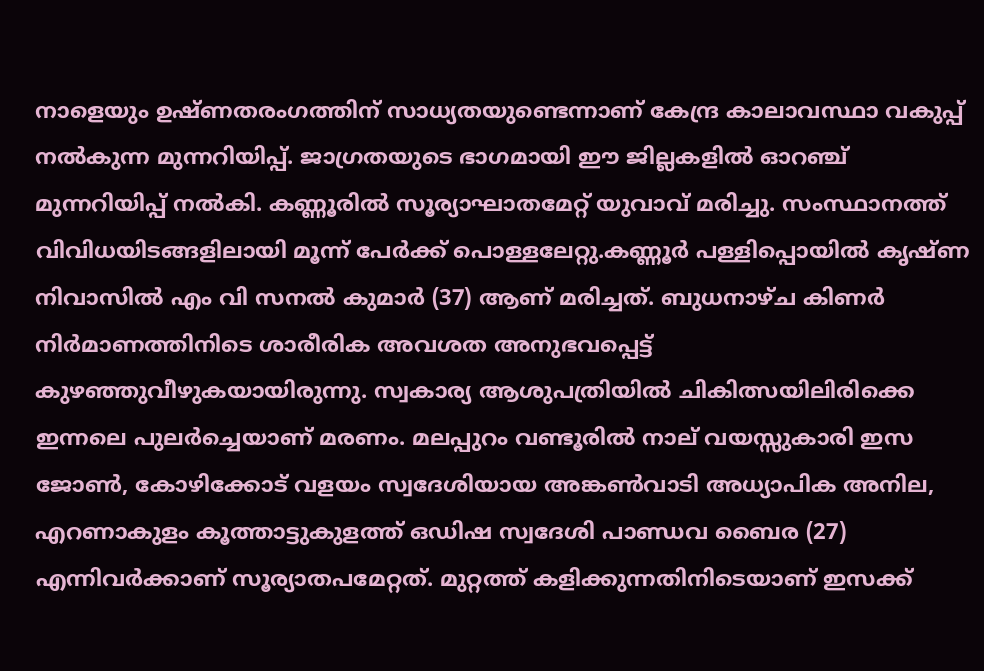നാളെയും ഉഷ്ണതരംഗത്തിന് സാധ്യതയുണ്ടെന്നാണ് കേന്ദ്ര കാലാവസ്ഥാ വകുപ്പ് നല്‍കുന്ന മുന്നറിയിപ്പ്. ജാഗ്രതയുടെ ഭാഗമായി ഈ ജില്ലകളില്‍ ഓറഞ്ച് മുന്നറിയിപ്പ് നല്‍കി. കണ്ണൂരില്‍ സൂര്യാഘാതമേറ്റ് യുവാവ് മരിച്ചു. സംസ്ഥാനത്ത് വിവിധയിടങ്ങളിലായി മൂന്ന് പേര്‍ക്ക് പൊള്ളലേറ്റു.കണ്ണൂര്‍ പള്ളിപ്പൊയില്‍ കൃഷ്ണ നിവാസില്‍ എം വി സനല്‍ കുമാര്‍ (37) ആണ് മരിച്ചത്. ബുധനാഴ്ച കിണര്‍ നിര്‍മാണത്തിനിടെ ശാരീരിക അവശത അനുഭവപ്പെട്ട് കുഴഞ്ഞുവീഴുകയായിരുന്നു. സ്വകാര്യ ആശുപത്രിയില്‍ ചികിത്സയിലിരിക്കെ ഇന്നലെ പുലര്‍ച്ചെയാണ് മരണം. മലപ്പുറം വണ്ടൂരില്‍ നാല് വയസ്സുകാരി ഇസ ജോണ്‍, കോഴിക്കോട് വളയം സ്വദേശിയായ അങ്കണ്‍വാടി അധ്യാപിക അനില, എറണാകുളം കൂത്താട്ടുകുളത്ത് ഒഡിഷ സ്വദേശി പാണ്ഡവ ബൈര (27) എന്നിവര്‍ക്കാണ് സൂര്യാതപമേറ്റത്. മുറ്റത്ത് കളിക്കുന്നതിനിടെയാണ് ഇസക്ക്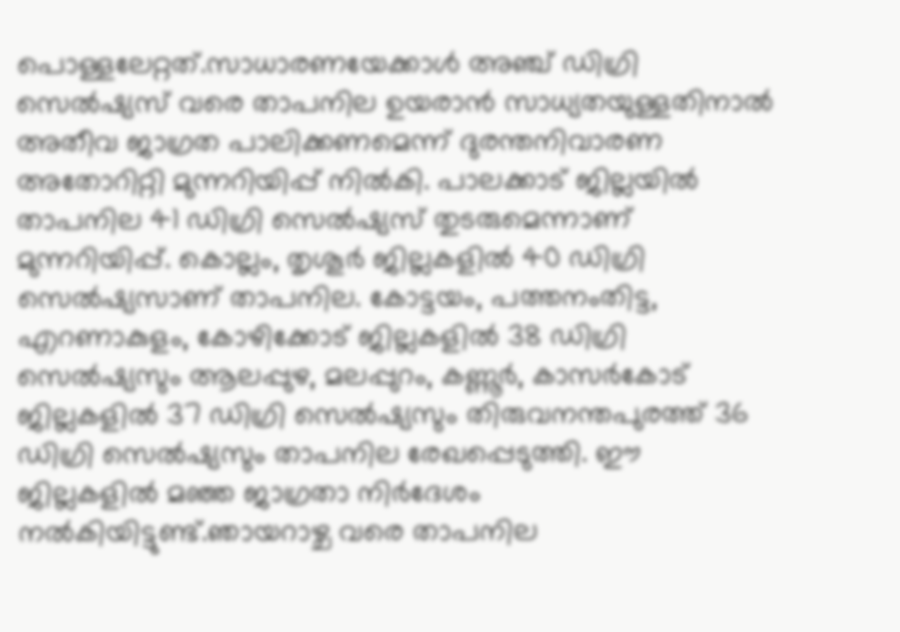പൊള്ളലേറ്റത്.സാധാരണയേക്കാള്‍ അഞ്ച് ഡിഗ്രി സെല്‍ഷ്യസ് വരെ താപനില ഉയരാന്‍ സാധ്യതയുള്ളതിനാല്‍ അതീവ ജാഗ്രത പാലിക്കണമെന്ന് ദുരന്തനിവാരണ അതോറിറ്റി മുന്നറിയിപ്പ് നില്‍കി. പാലക്കാട് ജില്ലയില്‍ താപനില 41 ഡിഗ്രി സെല്‍ഷ്യസ് തുടരുമെന്നാണ് മുന്നറിയിപ്പ്. കൊല്ലം, തൃശൂര്‍ ജില്ലകളില്‍ 40 ഡിഗ്രി സെല്‍ഷ്യസാണ് താപനില. കോട്ടയം, പത്തനംതിട്ട, എറണാകുളം, കോഴിക്കോട് ജില്ലകളില്‍ 38 ഡിഗ്രി സെല്‍ഷ്യസും ആലപ്പുഴ, മലപ്പുറം, കണ്ണൂര്‍, കാസര്‍കോട് ജില്ലകളില്‍ 37 ഡിഗ്രി സെല്‍ഷ്യസും തിരുവനന്തപുരത്ത് 36 ഡിഗ്രി സെല്‍ഷ്യസും താപനില രേഖപ്പെടുത്തി. ഈ ജില്ലകളില്‍ മഞ്ഞ ജാഗ്രതാ നിര്‍ദേശം നല്‍കിയിട്ടുണ്ട്.ഞായറാഴ്ച വരെ താപനില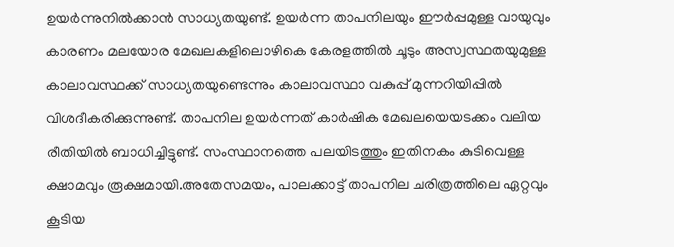ഉയര്‍ന്നുനില്‍ക്കാന്‍ സാധ്യതയുണ്ട്. ഉയര്‍ന്ന താപനിലയും ഈര്‍പ്പമുള്ള വായുവും കാരണം മലയോര മേഖലകളിലൊഴികെ കേരളത്തില്‍ ചൂടും അസ്വസ്ഥതയുമുള്ള കാലാവസ്ഥക്ക് സാധ്യതയുണ്ടെന്നും കാലാവസ്ഥാ വകുപ്പ് മുന്നറിയിപ്പില്‍ വിശദീകരിക്കുന്നുണ്ട്. താപനില ഉയര്‍ന്നത് കാര്‍ഷിക മേഖലയെയടക്കം വലിയ രീതിയില്‍ ബാധിച്ചിട്ടുണ്ട്. സംസ്ഥാനത്തെ പലയിടത്തും ഇതിനകം കുടിവെള്ള ക്ഷാമവും രൂക്ഷമായി.അതേസമയം, പാലക്കാട്ട് താപനില ചരിത്രത്തിലെ ഏറ്റവും കൂടിയ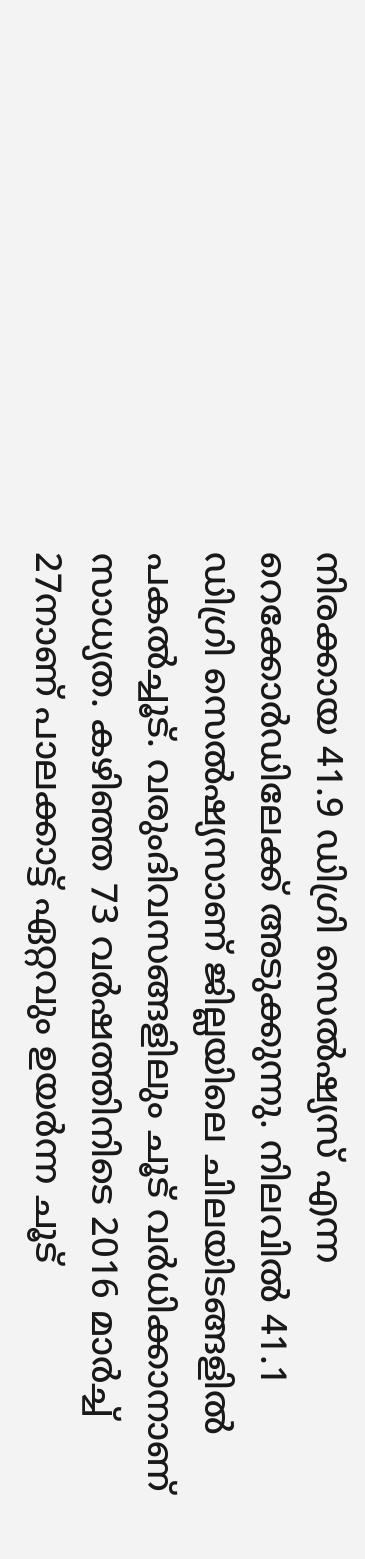നിരക്കായ 41.9 ഡിഗ്രി സെല്‍ഷ്യസ് എന്ന റെക്കോര്‍ഡിലേക്ക് അടുക്കുന്നു. നിലവില്‍ 41.1 ഡിഗ്രി സെല്‍ഷ്യസാണ് ജില്ലയിലെ ചിലയിടങ്ങളില്‍ പകല്‍ച്ചൂട്. വരുംദിവസങ്ങളിലും ചൂട് വര്‍ധിക്കാനാണ് സാധ്യത. കഴിഞ്ഞ 73 വര്‍ഷത്തിനിടെ 2016 മാര്‍ച്ച് 27നാണ് പാലക്കാട്ട് ഏറ്റവും ഉയര്‍ന്ന ചൂട്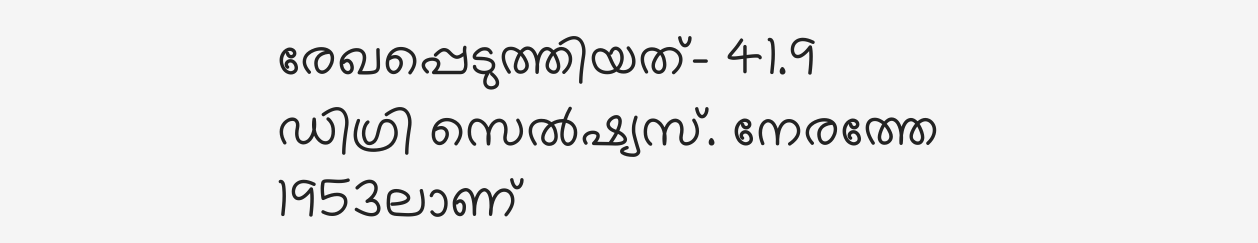രേഖപ്പെടുത്തിയത്- 41.9 ഡിഗ്രി സെല്‍ഷ്യസ്. നേരത്തേ 1953ലാണ്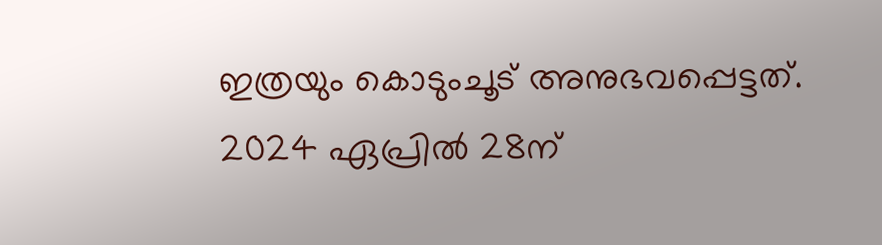ഇത്രയും കൊടുംചൂട് അനുഭവപ്പെട്ടത്. 2024 ഏപ്രില്‍ 28ന്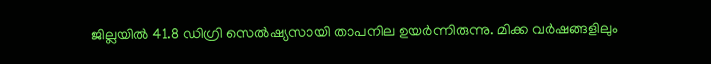ജില്ലയില്‍ 41.8 ഡിഗ്രി സെല്‍ഷ്യസായി താപനില ഉയര്‍ന്നിരുന്നു. മിക്ക വര്‍ഷങ്ങളിലും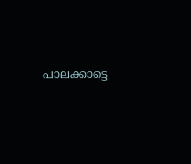പാലക്കാട്ടെ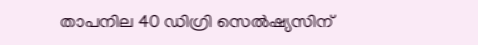താപനില 40 ഡിഗ്രി സെല്‍ഷ്യസിന്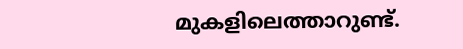മുകളിലെത്താറുണ്ട്.